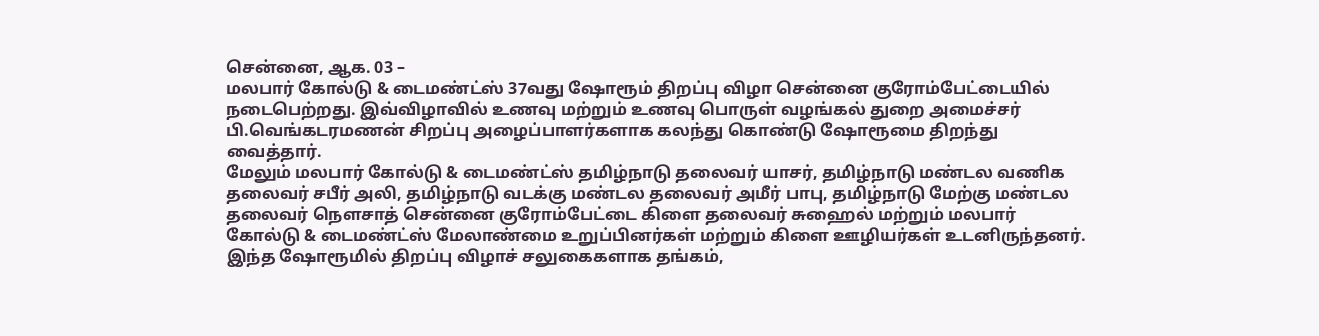சென்னை, ஆக. 03 –
மலபார் கோல்டு & டைமண்ட்ஸ் 37வது ஷோரூம் திறப்பு விழா சென்னை குரோம்பேட்டையில் நடைபெற்றது. இவ்விழாவில் உணவு மற்றும் உணவு பொருள் வழங்கல் துறை அமைச்சர் பி.வெங்கடரமணன் சிறப்பு அழைப்பாளர்களாக கலந்து கொண்டு ஷோரூமை திறந்து வைத்தார்.
மேலும் மலபார் கோல்டு & டைமண்ட்ஸ் தமிழ்நாடு தலைவர் யாசர், தமிழ்நாடு மண்டல வணிக தலைவர் சபீர் அலி, தமிழ்நாடு வடக்கு மண்டல தலைவர் அமீர் பாபு, தமிழ்நாடு மேற்கு மண்டல தலைவர் நௌசாத் சென்னை குரோம்பேட்டை கிளை தலைவர் சுஹைல் மற்றும் மலபார் கோல்டு & டைமண்ட்ஸ் மேலாண்மை உறுப்பினர்கள் மற்றும் கிளை ஊழியர்கள் உடனிருந்தனர்.
இந்த ஷோரூமில் திறப்பு விழாச் சலுகைகளாக தங்கம்,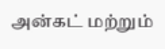அன்கட் மற்றும்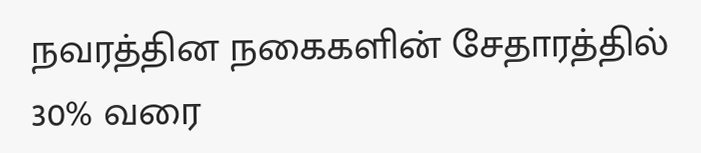நவரத்தின நகைகளின் சேதாரத்தில் 30% வரை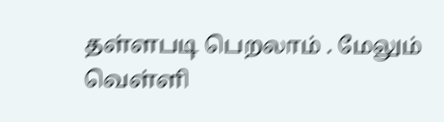தள்ளபடி பெறலாம் . மேலும் வெள்ளி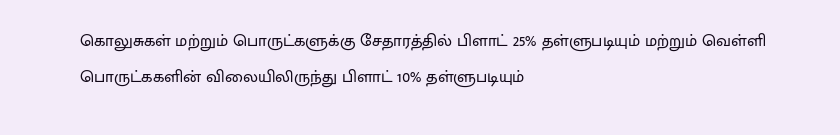கொலுசுகள் மற்றும் பொருட்களுக்கு சேதாரத்தில் பிளாட் 25% தள்ளுபடியும் மற்றும் வெள்ளி பொருட்ககளின் விலையிலிருந்து பிளாட் 10% தள்ளுபடியும்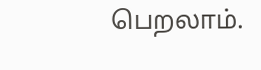பெறலாம்.